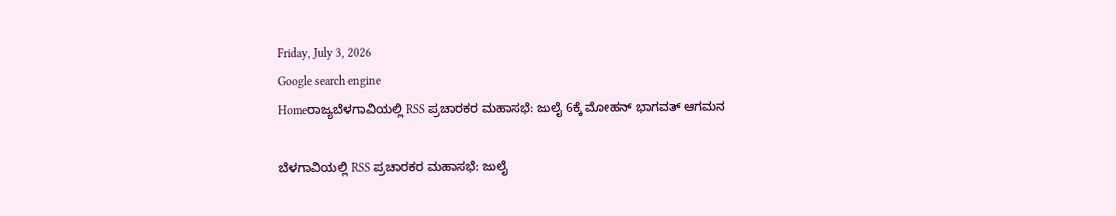Friday, July 3, 2026
Google search engine
Homeರಾಜ್ಯಬೆಳಗಾವಿಯಲ್ಲಿ RSS ಪ್ರಚಾರಕರ ಮಹಾಸಭೆ: ಜುಲೈ 6ಕ್ಕೆ ಮೋಹನ್ ಭಾಗವತ್ ಆಗಮನ

ಬೆಳಗಾವಿಯಲ್ಲಿ RSS ಪ್ರಚಾರಕರ ಮಹಾಸಭೆ: ಜುಲೈ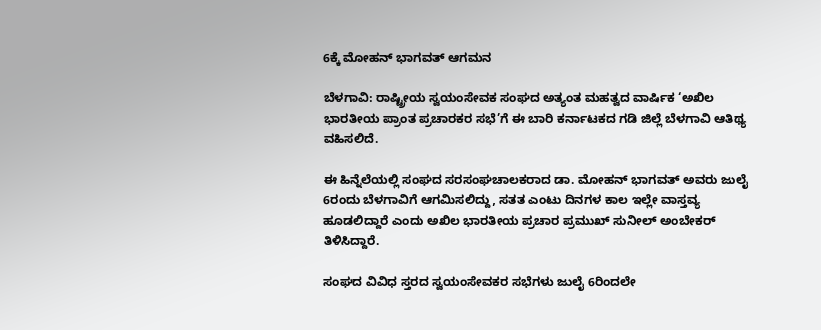6ಕ್ಕೆ ಮೋಹನ್ ಭಾಗವತ್ ಆಗಮನ

ಬೆಳಗಾವಿ: ರಾಷ್ಟ್ರೀಯ ಸ್ವಯಂಸೇವಕ ಸಂಘದ ಅತ್ಯಂತ ಮಹತ್ವದ ವಾರ್ಷಿಕ ‘ಅಖಿಲ ಭಾರತೀಯ ಪ್ರಾಂತ ಪ್ರಚಾರಕರ ಸಭೆ’ಗೆ ಈ ಬಾರಿ ಕರ್ನಾಟಕದ ಗಡಿ ಜಿಲ್ಲೆ ಬೆಳಗಾವಿ ಆತಿಥ್ಯ ವಹಿಸಲಿದೆ.

ಈ ಹಿನ್ನೆಲೆಯಲ್ಲಿ ಸಂಘದ ಸರಸಂಘಚಾಲಕರಾದ ಡಾ. ಮೋಹನ್ ಭಾಗವತ್ ಅವರು ಜುಲೈ 6ರಂದು ಬೆಳಗಾವಿಗೆ ಆಗಮಿಸಲಿದ್ದು, ಸತತ ಎಂಟು ದಿನಗಳ ಕಾಲ ಇಲ್ಲೇ ವಾಸ್ತವ್ಯ ಹೂಡಲಿದ್ದಾರೆ ಎಂದು ಅಖಿಲ ಭಾರತೀಯ ಪ್ರಚಾರ ಪ್ರಮುಖ್ ಸುನೀಲ್ ಅಂಬೇಕರ್ ತಿಳಿಸಿದ್ದಾರೆ.

ಸಂಘದ ವಿವಿಧ ಸ್ತರದ ಸ್ವಯಂಸೇವಕರ ಸಭೆಗಳು ಜುಲೈ 6ರಿಂದಲೇ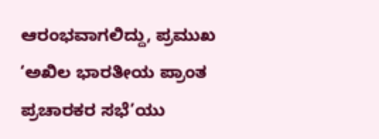ಆರಂಭವಾಗಲಿದ್ದು, ಪ್ರಮುಖ ‘ಅಖಿಲ ಭಾರತೀಯ ಪ್ರಾಂತ ಪ್ರಚಾರಕರ ಸಭೆ’ಯು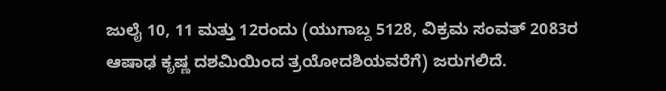ಜುಲೈ 10, 11 ಮತ್ತು 12ರಂದು (ಯುಗಾಬ್ದ 5128, ವಿಕ್ರಮ ಸಂವತ್ 2083ರ ಆಷಾಢ ಕೃಷ್ಣ ದಶಮಿಯಿಂದ ತ್ರಯೋದಶಿಯವರೆಗೆ) ಜರುಗಲಿದೆ.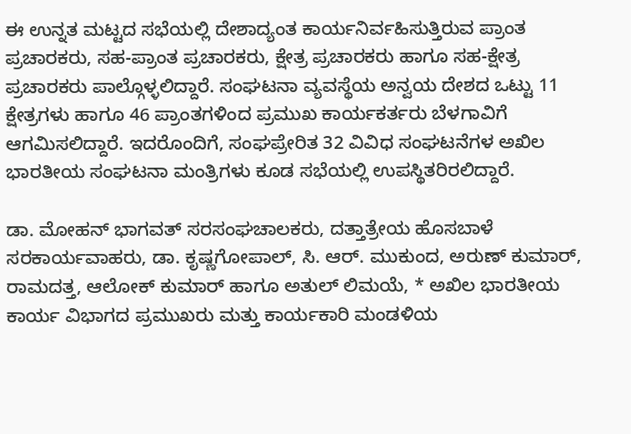ಈ ಉನ್ನತ ಮಟ್ಟದ ಸಭೆಯಲ್ಲಿ ದೇಶಾದ್ಯಂತ ಕಾರ್ಯನಿರ್ವಹಿಸುತ್ತಿರುವ ಪ್ರಾಂತ ಪ್ರಚಾರಕರು, ಸಹ-ಪ್ರಾಂತ ಪ್ರಚಾರಕರು, ಕ್ಷೇತ್ರ ಪ್ರಚಾರಕರು ಹಾಗೂ ಸಹ-ಕ್ಷೇತ್ರ ಪ್ರಚಾರಕರು ಪಾಲ್ಗೊಳ್ಳಲಿದ್ದಾರೆ. ಸಂಘಟನಾ ವ್ಯವಸ್ಥೆಯ ಅನ್ವಯ ದೇಶದ ಒಟ್ಟು 11 ಕ್ಷೇತ್ರಗಳು ಹಾಗೂ 46 ಪ್ರಾಂತಗಳಿಂದ ಪ್ರಮುಖ ಕಾರ್ಯಕರ್ತರು ಬೆಳಗಾವಿಗೆ ಆಗಮಿಸಲಿದ್ದಾರೆ. ಇದರೊಂದಿಗೆ, ಸಂಘಪ್ರೇರಿತ 32 ವಿವಿಧ ಸಂಘಟನೆಗಳ ಅಖಿಲ ಭಾರತೀಯ ಸಂಘಟನಾ ಮಂತ್ರಿಗಳು ಕೂಡ ಸಭೆಯಲ್ಲಿ ಉಪಸ್ಥಿತರಿರಲಿದ್ದಾರೆ.

ಡಾ. ಮೋಹನ್ ಭಾಗವತ್ ಸರಸಂಘಚಾಲಕರು, ದತ್ತಾತ್ರೇಯ ಹೊಸಬಾಳೆ ಸರಕಾರ್ಯವಾಹರು, ಡಾ. ಕೃಷ್ಣಗೋಪಾಲ್, ಸಿ. ಆರ್. ಮುಕುಂದ, ಅರುಣ್ ಕುಮಾರ್, ರಾಮದತ್ತ, ಆಲೋಕ್ ಕುಮಾರ್ ಹಾಗೂ ಅತುಲ್ ಲಿಮಯೆ, * ಅಖಿಲ ಭಾರತೀಯ ಕಾರ್ಯ ವಿಭಾಗದ ಪ್ರಮುಖರು ಮತ್ತು ಕಾರ್ಯಕಾರಿ ಮಂಡಳಿಯ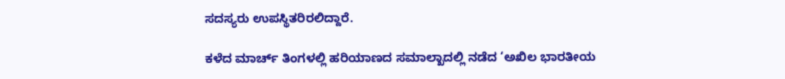ಸದಸ್ಯರು ಉಪಸ್ಥಿತರಿರಲಿದ್ದಾರೆ.

ಕಳೆದ ಮಾರ್ಚ್ ತಿಂಗಳಲ್ಲಿ ಹರಿಯಾಣದ ಸಮಾಲ್ಖಾದಲ್ಲಿ ನಡೆದ ‘ಅಖಿಲ ಭಾರತೀಯ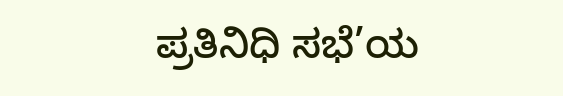ಪ್ರತಿನಿಧಿ ಸಭೆ’ಯ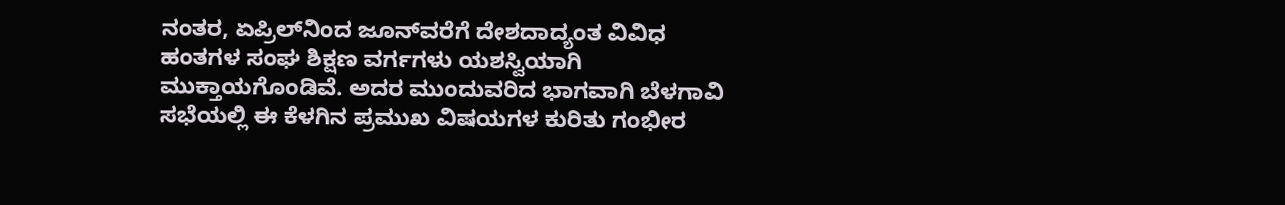ನಂತರ, ಏಪ್ರಿಲ್‌ನಿಂದ ಜೂನ್‌ವರೆಗೆ ದೇಶದಾದ್ಯಂತ ವಿವಿಧ ಹಂತಗಳ ಸಂಘ ಶಿಕ್ಷಣ ವರ್ಗಗಳು ಯಶಸ್ವಿಯಾಗಿ ಮುಕ್ತಾಯಗೊಂಡಿವೆ. ಅದರ ಮುಂದುವರಿದ ಭಾಗವಾಗಿ ಬೆಳಗಾವಿ ಸಭೆಯಲ್ಲಿ ಈ ಕೆಳಗಿನ ಪ್ರಮುಖ ವಿಷಯಗಳ ಕುರಿತು ಗಂಭೀರ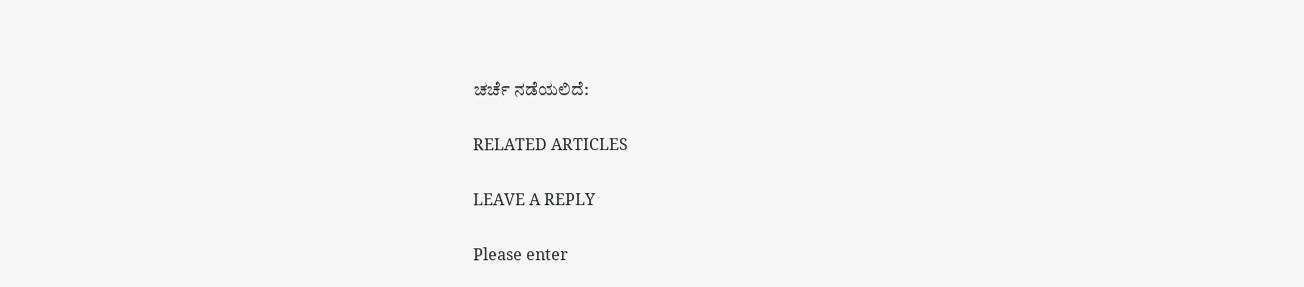ಚರ್ಚೆ ನಡೆಯಲಿದೆ:

RELATED ARTICLES

LEAVE A REPLY

Please enter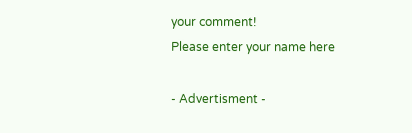your comment!
Please enter your name here

- Advertisment -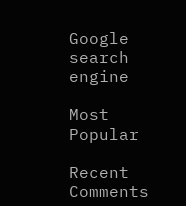Google search engine

Most Popular

Recent Comments